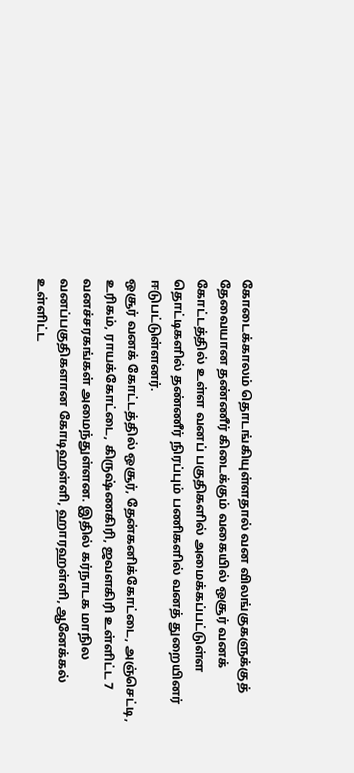கோடைக்காலம் தொடங்கியுள்ளதால் வன விலங்குகளுக்குத் தேவையான தண்ணீர் கிடைக்கும் வகையில் ஒசூர் வனக் கோட்டத்தில் உள்ள வனப் பகுதிகளில் அமைக்கப்பட்டுள்ள தொட்டிகளில் தண்ணீர் நிரப்பும் பணிகளில் வனத் துறையினர் ஈடுபட்டுள்ளனர்.
ஒசூர் வனக் கோட்டத்தில் ஒசூர், தேன்கனிக்கோட்டை, அஞ்செட்டி, உரிகம், ராயக்கோட்டை, கிருஷ்ணகிரி, ஜவளகிரி உள்ளிட்ட 7 வனச்சரகங்கள் அமைந்துள்ளன. இதில் கர்நாடக மாநில வனப்பகுதிகளான கோடிஹள்ளி, ஹாரஹள்ளி, ஆனேக்கல் உள்ளிட்ட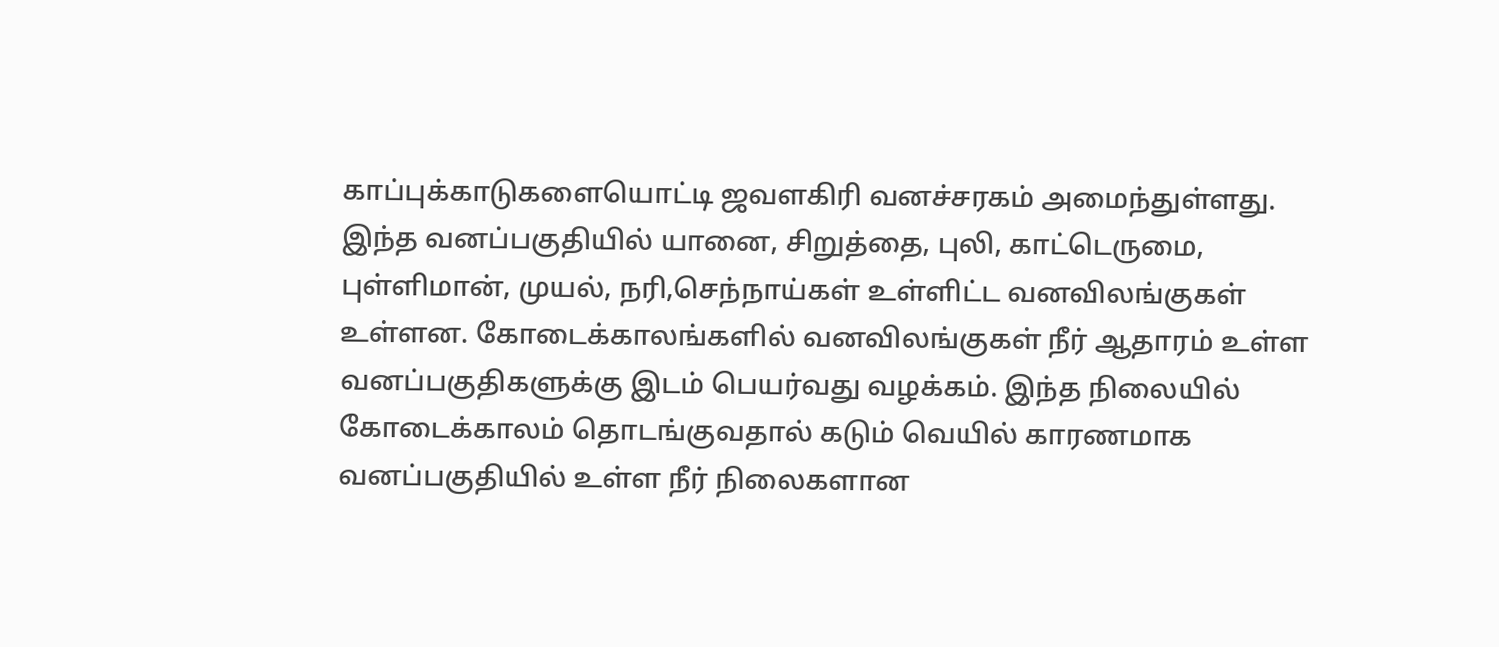காப்புக்காடுகளையொட்டி ஜவளகிரி வனச்சரகம் அமைந்துள்ளது.
இந்த வனப்பகுதியில் யானை, சிறுத்தை, புலி, காட்டெருமை, புள்ளிமான், முயல், நரி,செந்நாய்கள் உள்ளிட்ட வனவிலங்குகள் உள்ளன. கோடைக்காலங்களில் வனவிலங்குகள் நீர் ஆதாரம் உள்ள வனப்பகுதிகளுக்கு இடம் பெயர்வது வழக்கம். இந்த நிலையில் கோடைக்காலம் தொடங்குவதால் கடும் வெயில் காரணமாக வனப்பகுதியில் உள்ள நீர் நிலைகளான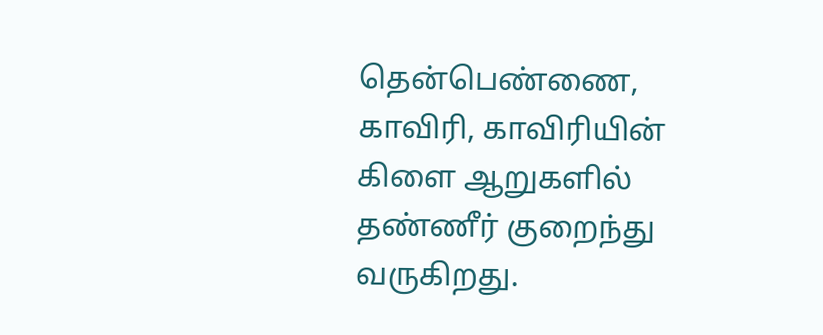தென்பெண்ணை, காவிரி, காவிரியின் கிளை ஆறுகளில் தண்ணீர் குறைந்து வருகிறது.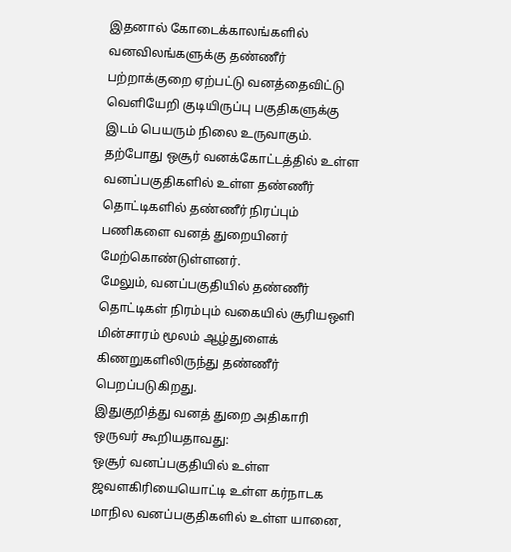இதனால் கோடைக்காலங்களில் வனவிலங்களுக்கு தண்ணீர் பற்றாக்குறை ஏற்பட்டு வனத்தைவிட்டு வெளியேறி குடியிருப்பு பகுதிகளுக்கு இடம் பெயரும் நிலை உருவாகும். தற்போது ஒசூர் வனக்கோட்டத்தில் உள்ள வனப்பகுதிகளில் உள்ள தண்ணீர் தொட்டிகளில் தண்ணீர் நிரப்பும் பணிகளை வனத் துறையினர் மேற்கொண்டுள்ளனர்.
மேலும், வனப்பகுதியில் தண்ணீர் தொட்டிகள் நிரம்பும் வகையில் சூரியஒளி மின்சாரம் மூலம் ஆழ்துளைக் கிணறுகளிலிருந்து தண்ணீர் பெறப்படுகிறது.
இதுகுறித்து வனத் துறை அதிகாரி ஒருவர் கூறியதாவது:
ஒசூர் வனப்பகுதியில் உள்ள ஜவளகிரியையொட்டி உள்ள கர்நாடக மாநில வனப்பகுதிகளில் உள்ள யானை,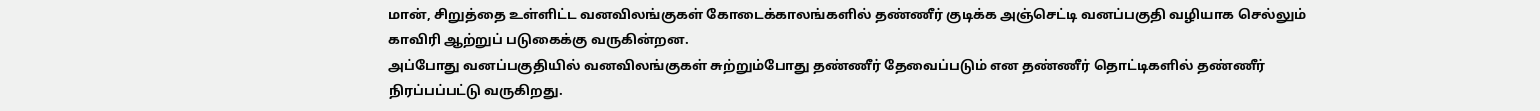மான், சிறுத்தை உள்ளிட்ட வனவிலங்குகள் கோடைக்காலங்களில் தண்ணீர் குடிக்க அஞ்செட்டி வனப்பகுதி வழியாக செல்லும் காவிரி ஆற்றுப் படுகைக்கு வருகின்றன.
அப்போது வனப்பகுதியில் வனவிலங்குகள் சுற்றும்போது தண்ணீர் தேவைப்படும் என தண்ணீர் தொட்டிகளில் தண்ணீர் நிரப்பப்பட்டு வருகிறது.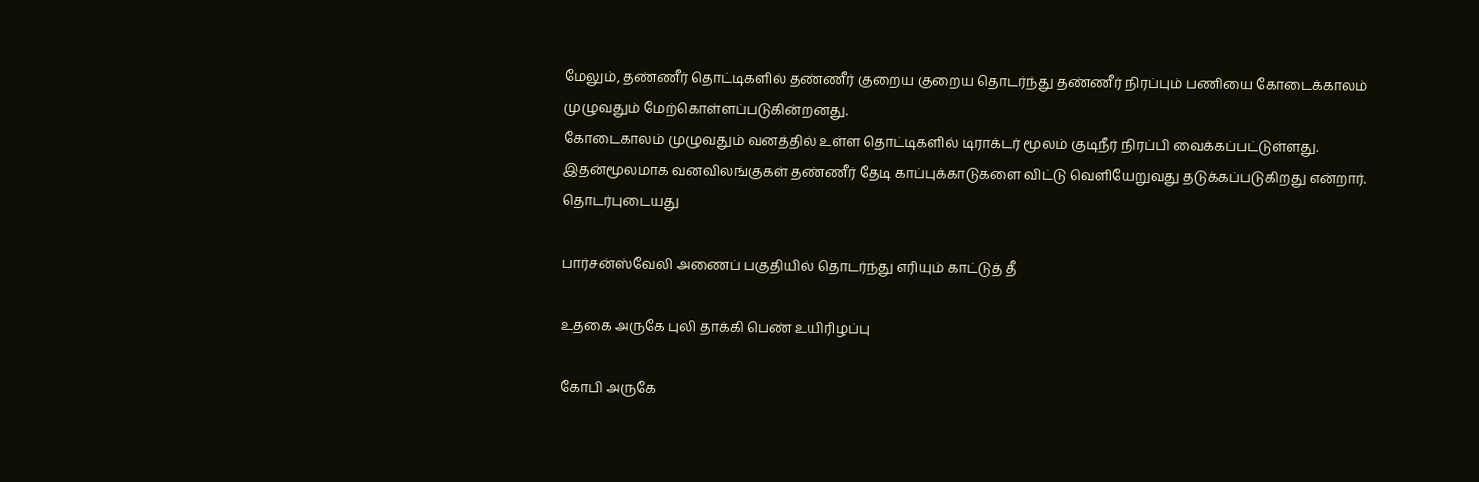மேலும், தண்ணீர் தொட்டிகளில் தண்ணீர் குறைய குறைய தொடர்ந்து தண்ணீர் நிரப்பும் பணியை கோடைக்காலம் முழுவதும் மேற்கொள்ளப்படுகின்றனது.
கோடைகாலம் முழுவதும் வனத்தில் உள்ள தொட்டிகளில் டிராக்டர் மூலம் குடிநீர் நிரப்பி வைக்கப்பட்டுள்ளது. இதன்மூலமாக வனவிலங்குகள் தண்ணீர் தேடி காப்புக்காடுகளை விட்டு வெளியேறுவது தடுக்கப்படுகிறது என்றார்.
தொடர்புடையது

பார்சன்ஸ்வேலி அணைப் பகுதியில் தொடர்ந்து எரியும் காட்டுத் தீ

உதகை அருகே புலி தாக்கி பெண் உயிரிழப்பு

கோபி அருகே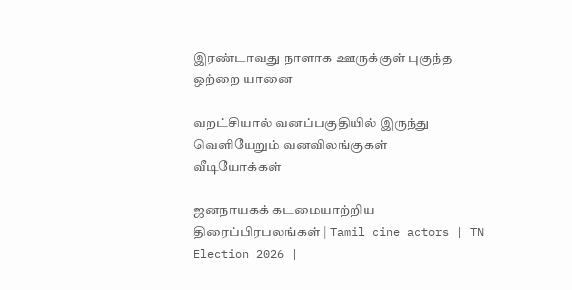இரண்டாவது நாளாக ஊருக்குள் புகுந்த ஒற்றை யானை

வறட்சியால் வனப்பகுதியில் இருந்து வெளியேறும் வனவிலங்குகள்
வீடியோக்கள்

ஜனநாயகக் கடமையாற்றிய திரைப்பிரபலங்கள் | Tamil cine actors | TN Election 2026 |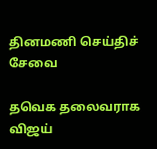தினமணி செய்திச் சேவை

தவெக தலைவராக விஜய்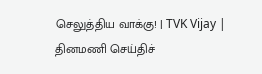செலுத்திய வாக்கு! | TVK Vijay |
தினமணி செய்திச்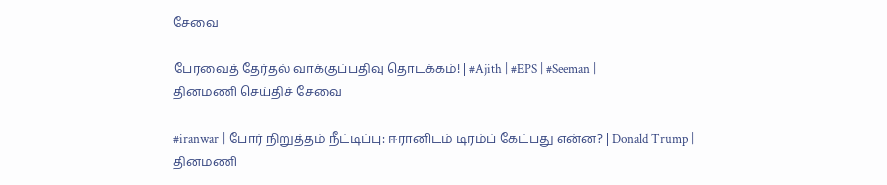சேவை

பேரவைத் தேர்தல் வாக்குப்பதிவு தொடக்கம்! | #Ajith | #EPS | #Seeman |
தினமணி செய்திச் சேவை

#iranwar | போர் நிறுத்தம் நீட்டிப்பு: ஈரானிடம் டிரம்ப் கேட்பது என்ன? | Donald Trump |
தினமணி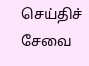செய்திச் சேவை